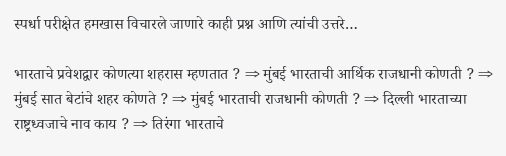स्पर्धा परीक्षेत हमखास विचारले जाणारे काही प्रश्न आणि त्यांची उत्तरे…

भारताचे प्रवेशद्वार कोणत्या शहरास म्हणतात ? ⇒ मुंबई भारताची आर्थिक राजधानी कोणती ? ⇒ मुंबई सात बेटांचे शहर कोणते ? ⇒ मुंबई भारताची राजधानी कोणती ? ⇒ दिल्ली भारताच्या राष्ट्रध्वजाचे नाव काय ? ⇒ तिरंगा भारताचे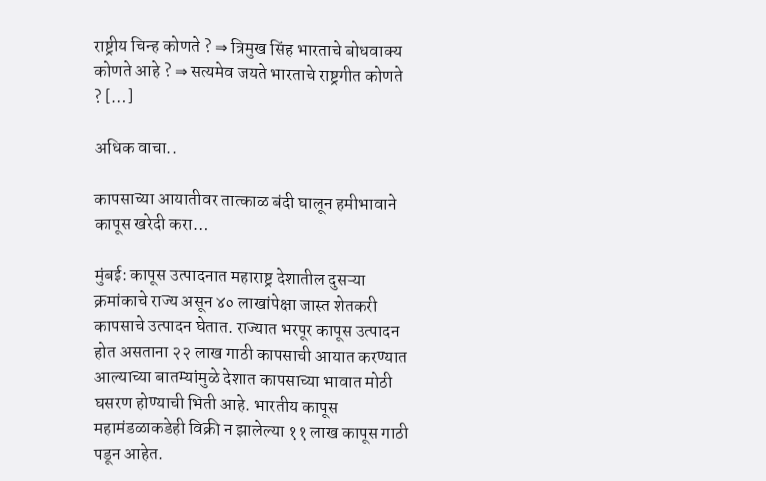राष्ट्रीय चिन्ह कोणते ? ⇒ त्रिमुख सिंह भारताचे बोधवाक्य कोणते आहे ? ⇒ सत्यमेव जयते भारताचे राष्ट्रगीत कोणते ? […]

अधिक वाचा..

कापसाच्या आयातीवर तात्काळ बंदी घालून हमीभावाने कापूस खरेदी करा…

मुंबई: कापूस उत्पादनात महाराष्ट्र देशातील दुसऱ्या क्रमांकाचे राज्य असून ४० लाखांपेक्षा जास्त शेतकरी कापसाचे उत्पादन घेतात. राज्यात भरपूर कापूस उत्पादन होत असताना २२ लाख गाठी कापसाची आयात करण्यात आल्याच्या बातम्यांमुळे देशात कापसाच्या भावात मोठी घसरण होण्याची भिती आहे. भारतीय कापूस महामंडळाकडेही विक्री न झालेल्या ११ लाख कापूस गाठी पडून आहेत.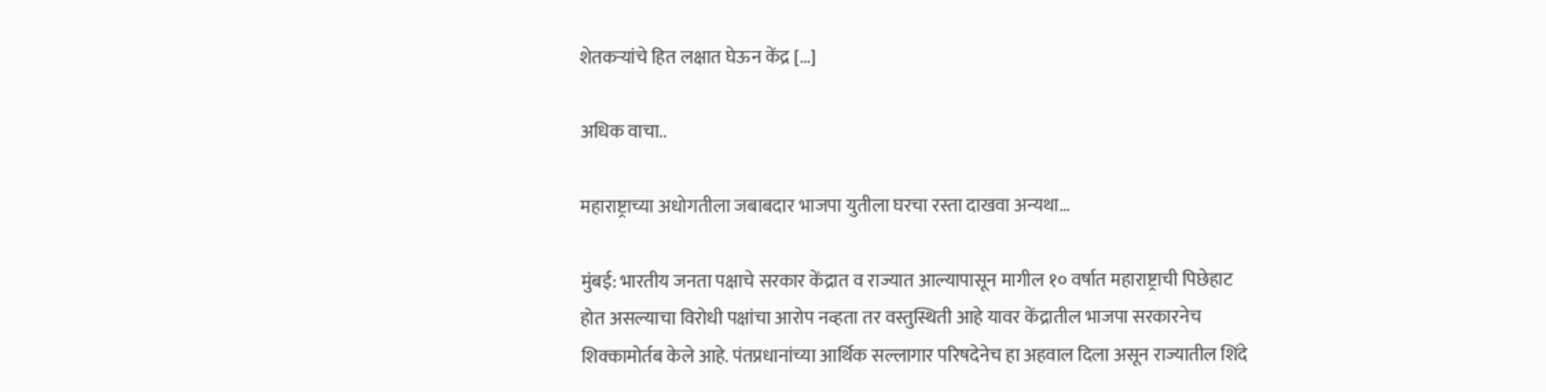शेतकऱ्यांचे हित लक्षात घेऊन केंद्र […]

अधिक वाचा..

महाराष्ट्राच्या अधोगतीला जबाबदार भाजपा युतीला घरचा रस्ता दाखवा अन्यथा…

मुंबई: भारतीय जनता पक्षाचे सरकार केंद्रात व राज्यात आल्यापासून मागील १० वर्षात महाराष्ट्राची पिछेहाट होत असल्याचा विरोधी पक्षांचा आरोप नव्हता तर वस्तुस्थिती आहे यावर केंद्रातील भाजपा सरकारनेच शिक्कामोर्तब केले आहे. पंतप्रधानांच्या आर्थिक सल्लागार परिषदेनेच हा अहवाल दिला असून राज्यातील शिंदे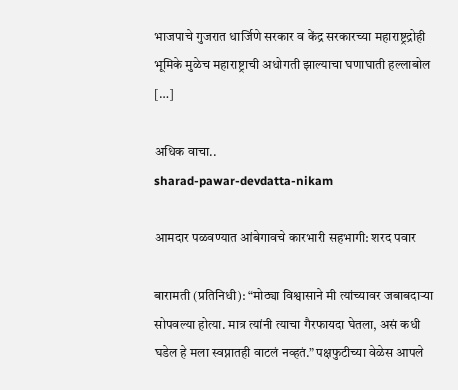भाजपाचे गुजरात धार्जिणे सरकार व केंद्र सरकारच्या महाराष्ट्रद्रोही भूमिके मुळेच महाराष्ट्राची अधोगती झाल्याचा घणाघाती हल्लाबोल […]

अधिक वाचा..
sharad-pawar-devdatta-nikam

आमदार पळवण्यात आंबेगावचे कारभारी सहभागी: शरद पवार

बारामती (प्रतिनिधी): “मोठ्या विश्वासाने मी त्यांच्यावर जबाबदाऱ्या सोपवल्या होत्या. मात्र त्यांनी त्याचा गैरफायदा घेतला, असं कधी घडेल हे मला स्वप्नातही वाटलं नव्हतं.” पक्षफुटीच्या वेळेस आपले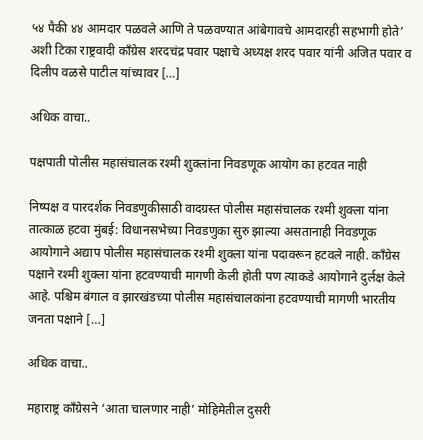५४ पैकी ४४ आमदार पळवले आणि ते पळवण्यात आंबेगावचे आमदारही सहभागी होते’ अशी टिका राष्ट्रवादी काँग्रेस शरदचंद्र पवार पक्षाचे अध्यक्ष शरद पवार यांनी अजित पवार व दिलीप वळसे पाटील यांच्यावर […]

अधिक वाचा..

पक्षपाती पोलीस महासंचालक रश्मी शुक्लांना निवडणूक आयोग का हटवत नाही

निष्पक्ष व पारदर्शक निवडणुकीसाठी वादग्रस्त पोलीस महासंचालक रश्मी शुक्ला यांना तात्काळ हटवा मुंबई: विधानसभेच्या निवडणुका सुरु झाल्या असतानाही निवडणूक आयोगाने अद्याप पोलीस महासंचालक रश्मी शुक्ला यांना पदावरून हटवले नाही. काँग्रेस पक्षाने रश्मी शुक्ला यांना हटवण्याची मागणी केली होती पण त्याकडे आयोगाने दुर्लक्ष केले आहे. पश्चिम बंगाल व झारखंडच्या पोलीस महासंचालकांना हटवण्याची मागणी भारतीय जनता पक्षाने […]

अधिक वाचा..

महाराष्ट्र काँग्रेसने ‘आता चालणार नाही’ मोहिमेतील दुसरी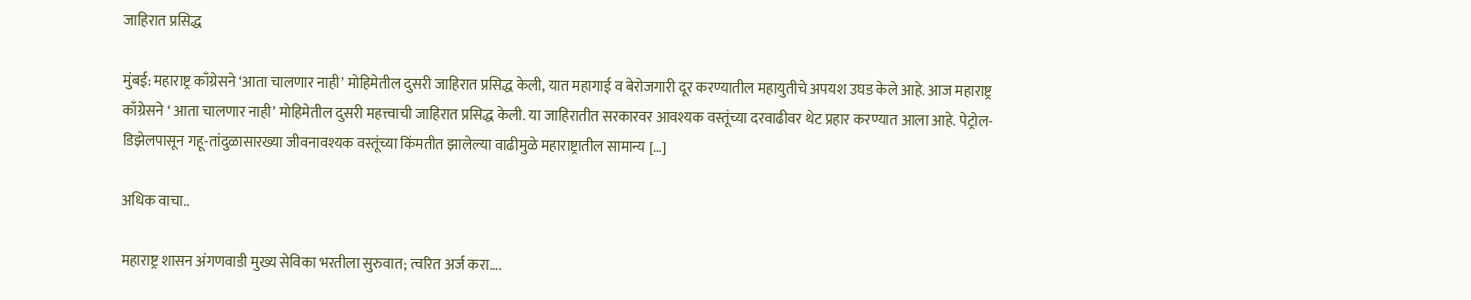जाहिरात प्रसिद्ध

मुंबई: महाराष्ट्र काँग्रेसने ‘आता चालणार नाही’ मोहिमेतील दुसरी जाहिरात प्रसिद्ध केली, यात महागाई व बेरोजगारी दूर करण्यातील महायुतीचे अपयश उघड केले आहे. आज महाराष्ट्र काँग्रेसने ‘ आता चालणार नाही’ मोहिमेतील दुसरी महत्त्वाची जाहिरात प्रसिद्ध केली. या जाहिरातीत सरकारवर आवश्यक वस्तूंच्या दरवाढीवर थेट प्रहार करण्यात आला आहे. पेट्रोल-डिझेलपासून गहू-तांदुळासारख्या जीवनावश्यक वस्तूंच्या किंमतीत झालेल्या वाढीमुळे महाराष्ट्रातील सामान्य […]

अधिक वाचा..

महाराष्ट्र शासन अंगणवाडी मुख्य सेविका भरतीला सुरुवात; त्वरित अर्ज करा….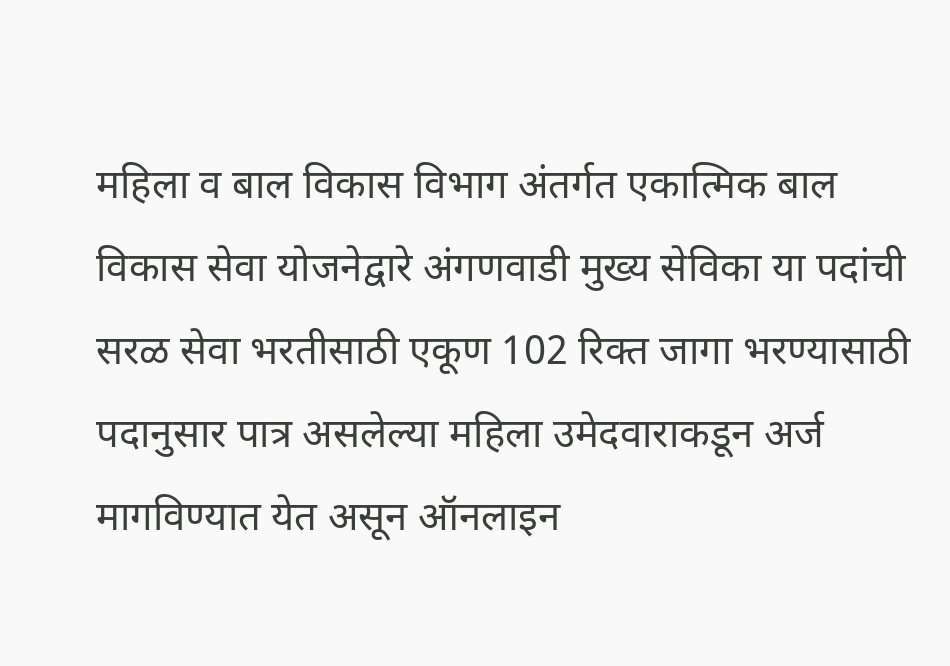महिला व बाल विकास विभाग अंतर्गत एकात्मिक बाल विकास सेवा योजनेद्वारे अंगणवाडी मुख्य सेविका या पदांची सरळ सेवा भरतीसाठी एकूण 102 रिक्त जागा भरण्यासाठी पदानुसार पात्र असलेल्या महिला उमेदवाराकडून अर्ज मागविण्यात येत असून ऑनलाइन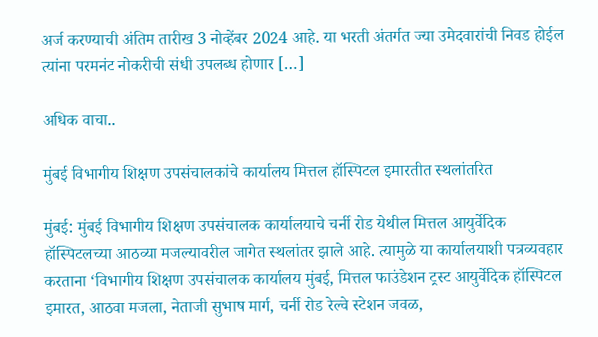अर्ज करण्याची अंतिम तारीख 3 नोव्हेंबर 2024 आहे. या भरती अंतर्गत ज्या उमेदवारांची निवड होईल त्यांना परमनंट नोकरीची संधी उपलब्ध होणार […]

अधिक वाचा..

मुंबई विभागीय शिक्षण उपसंचालकांचे कार्यालय मित्तल हॉस्पिटल इमारतीत स्थलांतरित

मुंबई: मुंबई विभागीय शिक्षण उपसंचालक कार्यालयाचे चर्नी रोड येथील मित्तल आयुर्वेदिक हॉस्पिटलच्या आठव्या मजल्यावरील जागेत स्थलांतर झाले आहे. त्यामुळे या कार्यालयाशी पत्रव्यवहार करताना ‘विभागीय शिक्षण उपसंचालक कार्यालय मुंबई, मित्तल फाउंडेशन ट्रस्ट आयुर्वेदिक हॉस्पिटल इमारत, आठवा मजला, नेताजी सुभाष मार्ग, चर्नी रोड रेल्वे स्टेशन जवळ,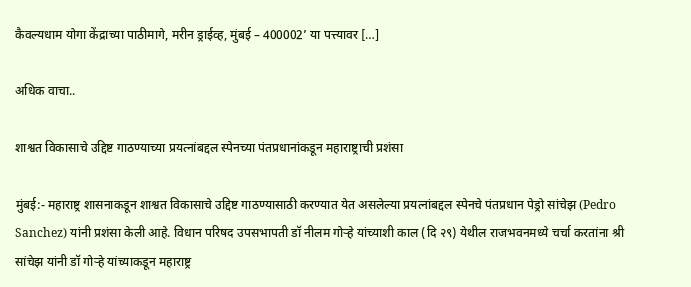कैवल्यधाम योगा केंद्राच्या पाठीमागे, मरीन ड्राईव्ह, मुंबई – 400002’ या पत्त्यावर […]

अधिक वाचा..

शाश्वत विकासाचे उद्दिष्ट गाठण्याच्या प्रयत्नांबद्दल स्पेनच्या पंतप्रधानांकडून महाराष्ट्राची प्रशंसा

मुंबई:- महाराष्ट्र शासनाकडून शाश्वत विकासाचे उद्दिष्ट गाठण्यासाठी करण्यात येत असलेल्या प्रयत्नांबद्दल स्पेनचे पंतप्रधान पेड्रो सांचेझ (Pedro Sanchez) यांनी प्रशंसा केली आहे. विधान परिषद उपसभापती डॉ नीलम गोऱ्हे यांच्याशी काल (दि २९) येथील राजभवनमध्ये चर्चा करतांना श्री सांचेझ यांनी डॉ गोऱ्हे यांच्याकडून महाराष्ट्र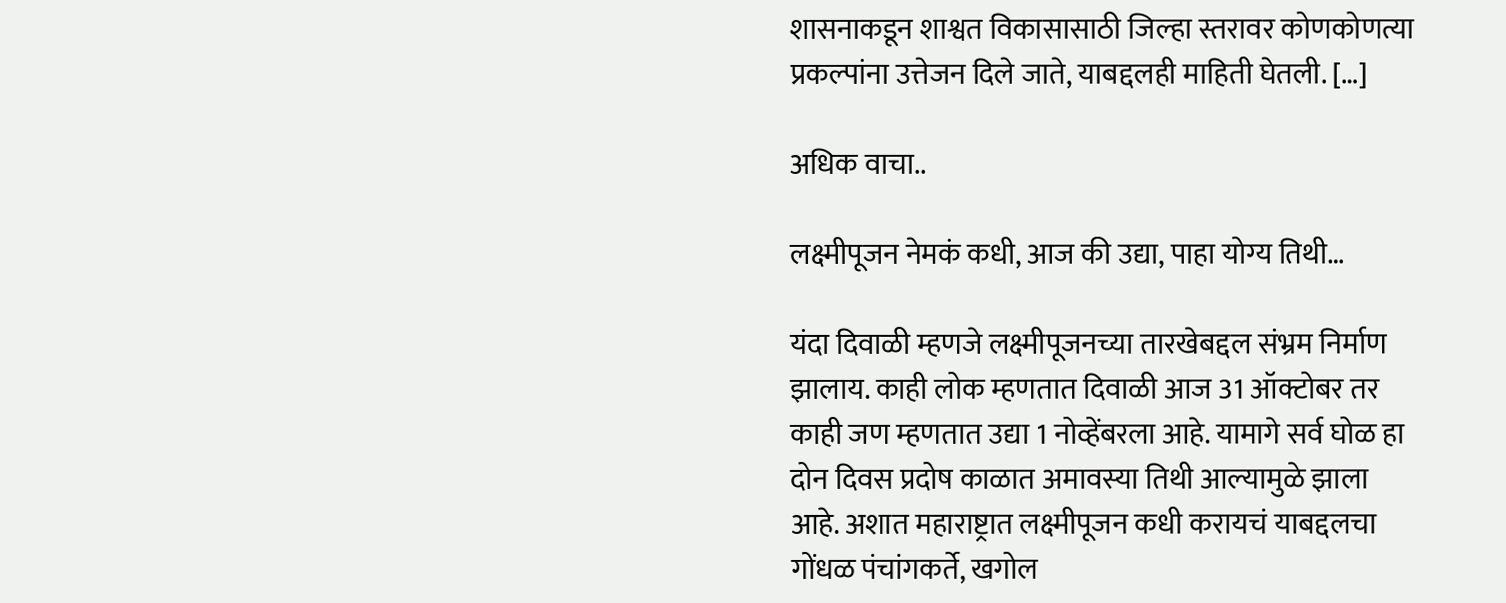शासनाकडून शाश्वत विकासासाठी जिल्हा स्तरावर कोणकोणत्या प्रकल्पांना उत्तेजन दिले जाते, याबद्दलही माहिती घेतली. […]

अधिक वाचा..

लक्ष्मीपूजन नेमकं कधी, आज की उद्या, पाहा योग्य तिथी…

यंदा दिवाळी म्हणजे लक्ष्मीपूजनच्या तारखेबद्दल संभ्रम निर्माण झालाय. काही लोक म्हणतात दिवाळी आज 31 ऑक्टोबर तर काही जण म्हणतात उद्या 1 नोव्हेंबरला आहे. यामागे सर्व घोळ हा दोन दिवस प्रदोष काळात अमावस्या तिथी आल्यामुळे झाला आहे. अशात महाराष्ट्रात लक्ष्मीपूजन कधी करायचं याबद्दलचा गोंधळ पंचांगकर्ते, खगोल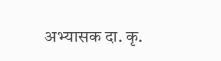अभ्यासक दा. कृ.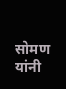सोमण यांनी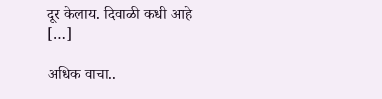दूर केलाय. दिवाळी कधी आहे […]

अधिक वाचा..